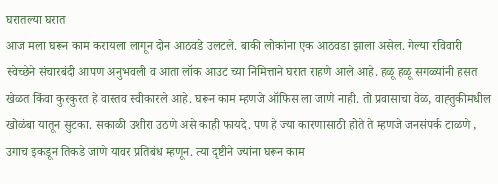घरातल्या घरात
आज मला घरून काम करायला लागून दोन आठवडे उलटले. बाकी लोकांना एक आठवडा झाला असेल. गेल्या रविवारी स्वेच्छेने संचारबंदी आपण अनुभवली व आता लॉक आउट च्या निमित्ताने घरात राहणे आले आहे. हळू हळू सगळ्यांनी हसत खेळत किंवा कुरकुरत हे वास्तव स्वीकारले आहे. घरून काम म्हणजे ऑफिस ला जाणे नाही. तो प्रवासाचा वेळ, वाह्तुकीमधील खोळंबा यातून सुटका. सकाळी उशीरा उठणे असे काही फायदे. पण हे ज्या कारणासाठी होते ते म्हणजे जनसंपर्क टाळणे , उगाच इकडून तिकडे जाणे यावर प्रतिबंध म्हणून. त्या दृष्टीने ज्यांना घरून काम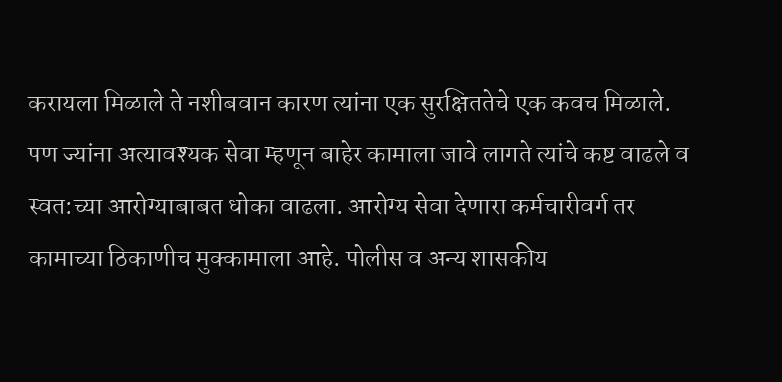करायला मिळाले ते नशीबवान कारण त्यांना एक सुरक्षिततेचे एक कवच मिळाले. पण ज्यांना अत्यावश्यक सेवा म्हणून बाहेर कामाला जावे लागते त्यांचे कष्ट वाढले व स्वत:च्या आरोग्याबाबत धोका वाढला. आरोग्य सेवा देणारा कर्मचारीवर्ग तर कामाच्या ठिकाणीच मुक्कामाला आहे. पोलीस व अन्य शासकीय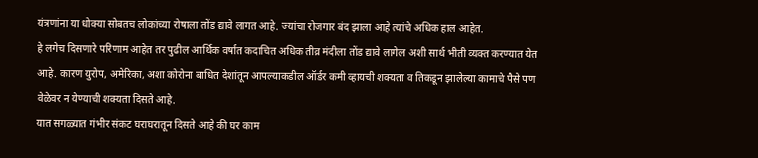यंत्रणांना या धोक्या सोबतच लोकांच्या रोषाला तोंड द्यावे लागत आहे. ज्यांचा रोजगार बंद झाला आहे त्यांचे अधिक हाल आहेत.
हे लगेच दिसणारे परिणाम आहेत तर पुढील आर्थिक वर्षात कदाचित अधिक तीव्र मंदीला तोंड द्यावे लागेल अशी सार्थ भीती व्यक्त करण्यात येत आहे. कारण युरोप, अमेरिका, अशा कोरोना बाधित देशांतून आपल्याकडील ऑर्डर कमी व्हायची शक्यता व तिकडून झालेल्या कामाचे पैसे पण वेळेवर न येण्याची शक्यता दिसते आहे.
यात सगळ्यात गंभीर संकट घराघरातून दिसते आहे की घर काम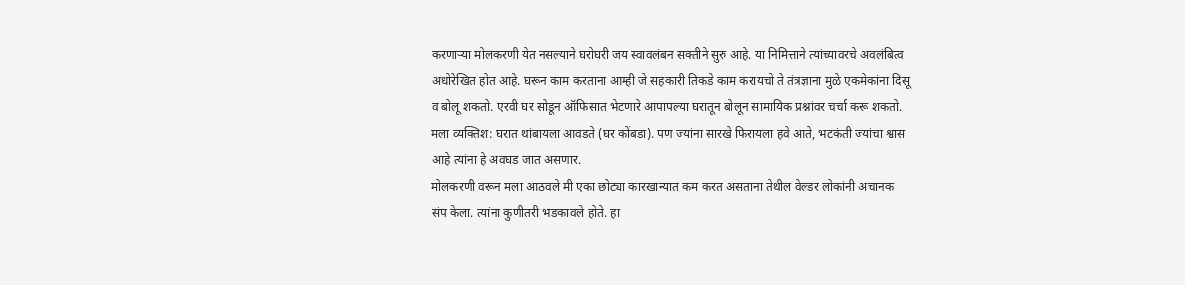करणाऱ्या मोलकरणी येत नसल्याने घरोघरी जय स्वावलंबन सक्तीने सुरु आहे. या निमित्ताने त्यांच्यावरचे अवलंबित्व अधोरेखित होत आहे. घरून काम करताना आम्ही जे सहकारी तिकडे काम करायचो ते तंत्रज्ञाना मुळे एकमेकांना दिसू व बोलू शकतो. एरवी घर सोडून ऑफिसात भेटणारे आपापल्या घरातून बोलून सामायिक प्रश्नांवर चर्चा करू शकतो.
मला व्यक्तिश: घरात थांबायला आवडते (घर कोंबडा). पण ज्यांना सारखे फिरायला हवे आते, भटकंती ज्यांचा श्वास आहे त्यांना हे अवघड जात असणार.
मोलकरणी वरून मला आठवले मी एका छोट्या कारखान्यात कम करत असताना तेथील वेल्डर लोकांनी अचानक संप केला. त्यांना कुणीतरी भडकावले होते. हा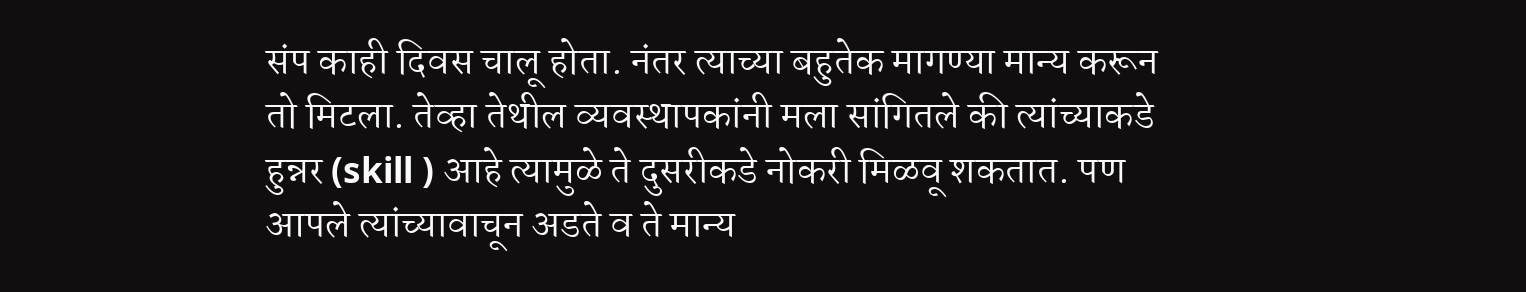संप काही दिवस चालू होता. नंतर त्याच्या बहुतेक मागण्या मान्य करून तो मिटला. तेव्हा तेथील व्यवस्थापकांनी मला सांगितले की त्यांच्याकडे हुन्नर (skill ) आहे त्यामुळे ते दुसरीकडे नोकरी मिळवू शकतात. पण आपले त्यांच्यावाचून अडते व ते मान्य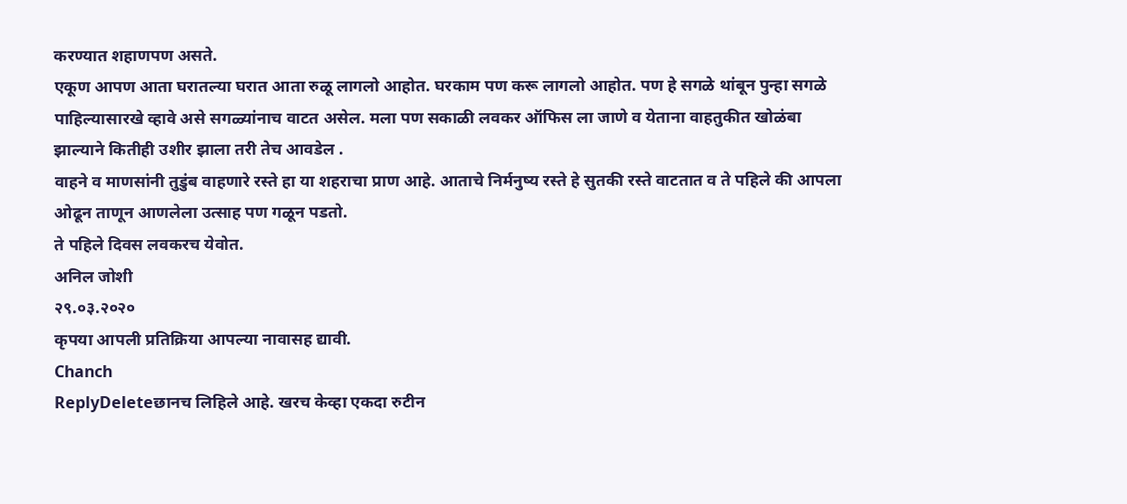करण्यात शहाणपण असते.
एकूण आपण आता घरातल्या घरात आता रुळू लागलो आहोत. घरकाम पण करू लागलो आहोत. पण हे सगळे थांबून पुन्हा सगळे पाहिल्यासारखे व्हावे असे सगळ्यांनाच वाटत असेल. मला पण सकाळी लवकर ऑफिस ला जाणे व येताना वाहतुकीत खोळंबा झाल्याने कितीही उशीर झाला तरी तेच आवडेल .
वाहने व माणसांनी तुडुंब वाहणारे रस्ते हा या शहराचा प्राण आहे. आताचे निर्मनुष्य रस्ते हे सुतकी रस्ते वाटतात व ते पहिले की आपला ओढून ताणून आणलेला उत्साह पण गळून पडतो.
ते पहिले दिवस लवकरच येवोत.
अनिल जोशी
२९.०३.२०२०
कृपया आपली प्रतिक्रिया आपल्या नावासह द्यावी.
Chanch
ReplyDeleteछानच लिहिले आहे. खरच केव्हा एकदा रुटीन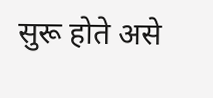सुरू होते असे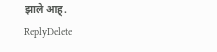झाले आह्.
ReplyDelete